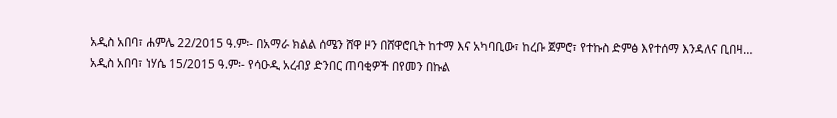አዲስ አበባ፣ ሐምሌ 22/2015 ዓ.ም፡- በአማራ ክልል ሰሜን ሸዋ ዞን በሸዋሮቢት ከተማ እና አካባቢው፣ ከረቡ ጀምሮ፣ የተኩስ ድምፅ እየተሰማ እንዳለና ቢበዛ…
አዲስ አበባ፣ ነሃሴ 15/2015 ዓ.ም፡- የሳዑዲ አረብያ ድንበር ጠባቂዎች በየመን በኩል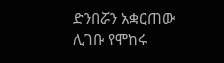ድንበሯን አቋርጠው ሊገቡ የሞከሩ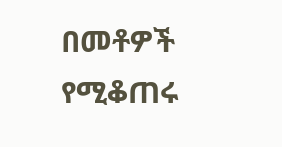በመቶዎች የሚቆጠሩ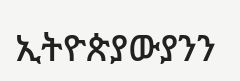ኢትዮጵያውያንን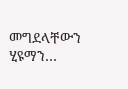መግደላቸውን ሂዩማን…